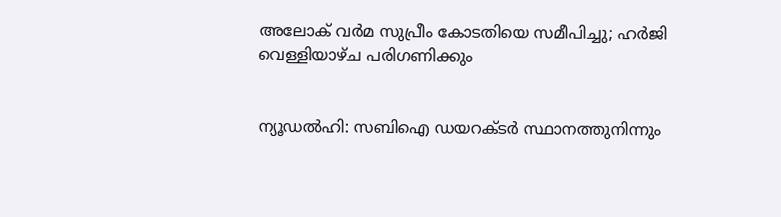അലോക് വര്‍മ സുപ്രീം കോടതിയെ സമീപിച്ചു; ഹര്‍ജി വെള്ളിയാഴ്ച പരിഗണിക്കും


ന്യൂഡല്‍ഹി: സബിഐ ഡയറക്ടര്‍ സ്ഥാനത്തുനിന്നും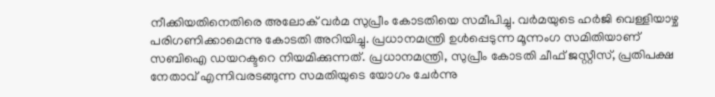നീക്കിയതിനെതിരെ അലോക് വര്‍മ സുപ്രീം കോടതിയെ സമീപിച്ചു. വര്‍മയുടെ ഹര്‍ജി വെള്ളിയാഴ്ച പരിഗണിക്കാമെന്നു കോടതി അറിയിച്ചു. പ്രധാനമന്ത്രി ഉള്‍പ്പെടുന്ന മൂന്നംഗ സമിതിയാണ് സബിഐ ഡയറക്ടറെ നിയമിക്കുന്നത്. പ്രധാനമന്ത്രി, സുപ്രീം കോടതി ചീഫ് ജസ്റ്റീസ്, പ്രതിപക്ഷ നേതാവ് എന്നിവരടങ്ങുന്ന സമതിയുടെ യോഗം ചേര്‍ന്നു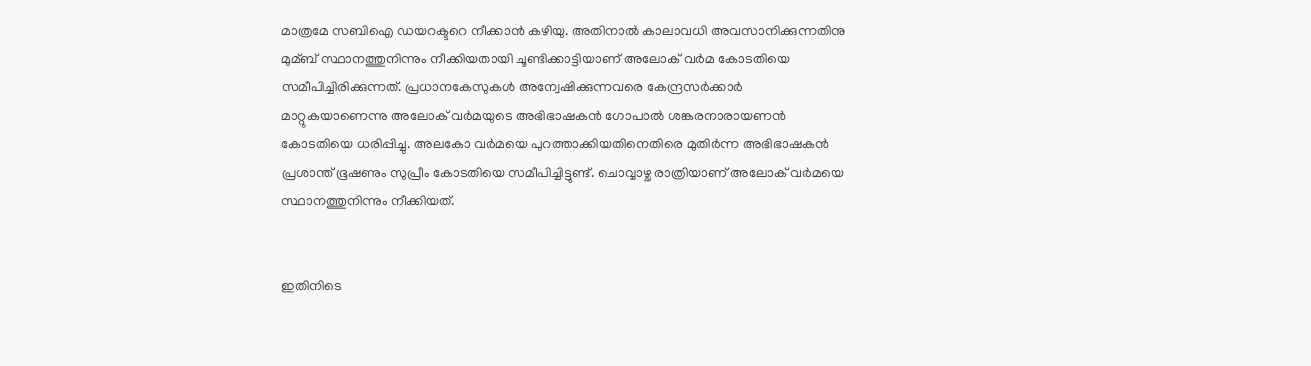മാത്രമേ സബിഐ ഡയറക്ടറെ നീക്കാന്‍ കഴിയു. അതിനാല്‍ കാലാവധി അവസാനിക്കുന്നതിനു മുമ്ബ് സ്ഥാനത്തുനിന്നും നീക്കിയതായി ചൂണ്ടിക്കാട്ടിയാണ് അലോക് വര്‍മ കോടതിയെ സമീപിച്ചിരിക്കുന്നത്. പ്രധാനകേസുകള്‍ അന്വേഷിക്കുന്നവരെ കേന്ദ്രസര്‍ക്കാര്‍ മാറ്റുകയാണെന്നു അലോക് വര്‍മയുടെ അഭിഭാഷകന്‍ ഗോപാല്‍ ശങ്കരനാരായണന്‍ കോടതിയെ ധരിപ്പിച്ചു. അലകോ വര്‍മയെ പുറത്താക്കിയതിനെതിരെ മുതിര്‍ന്ന അഭിഭാഷകന്‍ പ്രശാന്ത് ഭൂഷണും സുപ്രീം കോടതിയെ സമീപിച്ചിട്ടുണ്ട്. ചൊവ്വാഴ്ച രാത്രിയാണ് അലോക് വര്‍മയെ സ്ഥാനത്തുനിന്നും നീക്കിയത്.


ഇതിനിടെ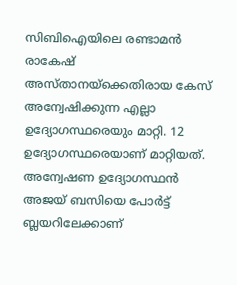സിബിഐയിലെ രണ്ടാമന്‍ രാകേഷ് അസ്താനയ്ക്കെതിരായ കേസ് അന്വേഷിക്കുന്ന എല്ലാ ഉദ്യോഗസ്ഥരെയും മാറ്റി. 12 ഉദ്യോഗസ്ഥരെയാണ് മാറ്റിയത്. അന്വേഷണ ഉദ്യോഗസ്ഥന്‍ അജയ് ബസിയെ പോര്‍ട്ട് ബ്ലയറിലേക്കാണ്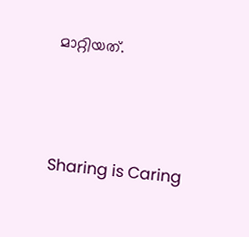മാറ്റിയത്.




Sharing is Caring